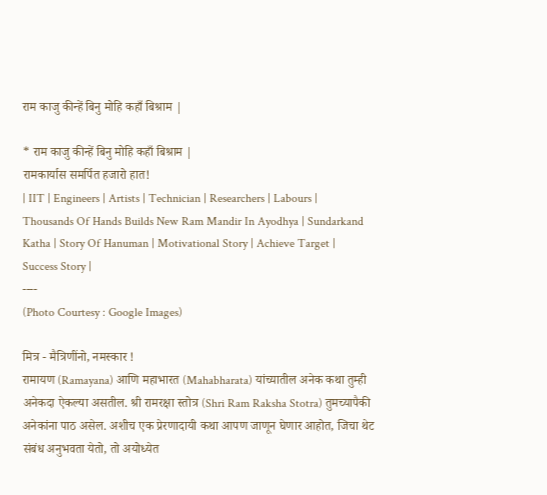राम काजु कीन्हें बिनु मोहि कहाँ बिश्राम |

* राम काजु कीन्हें बिनु मोहि कहाँ बिश्राम |
रामकार्यास समर्पित हजारो हात!
| IIT | Engineers | Artists | Technician | Researchers | Labours | Thousands Of Hands Builds New Ram Mandir In Ayodhya | Sundarkand Katha | Story Of Hanuman | Motivational Story | Achieve Target | Success Story |
----
(Photo Courtesy : Google Images)

मित्र - मैत्रिणींनो, नमस्कार !
रामायण (Ramayana) आणि महाभारत (Mahabharata) यांच्यातील अनेक कथा तुम्ही अनेकदा ऐकल्या असतील. श्री रामरक्षा स्तोत्र (Shri Ram Raksha Stotra) तुमच्यापैकी अनेकांना पाठ असेल. अशीच एक प्रेरणादायी कथा आपण जाणून घेणार आहोत, जिचा थेट संबंध अनुभवता येतो, तो अयोध्येत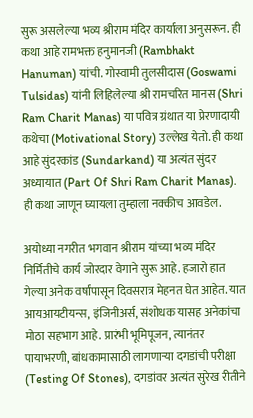सुरू असलेल्या भव्य श्रीराम मंदिर कार्याला अनुसरून. ही कथा आहे रामभक्त हनुमानजी (Rambhakt Hanuman) यांची. गोस्वामी तुलसीदास (Goswami Tulsidas) यांनी लिहिलेल्या श्री रामचरित मानस (Shri Ram Charit Manas) या पवित्र ग्रंथात या प्रेरणादायी कथेचा (Motivational Story) उल्लेख येतो. ही कथा आहे सुंदरकांड (Sundarkand) या अत्यंत सुंदर अध्यायात (Part Of Shri Ram Charit Manas). ही कथा जाणून घ्यायला तुम्हाला नक्कीच आवडेल.

अयोध्या नगरीत भगवान श्रीराम यांच्या भव्य मंदिर निर्मितीचे कार्य जोरदार वेगाने सुरू आहे. हजारो हात गेल्या अनेक वर्षांपासून दिवसरात्र मेहनत घेत आहेत. यात आयआयटीयन्स, इंजिनीअर्स, संशोधक यासह अनेकांचा मोठा सहभाग आहे. प्रारंभी भूमिपूजन, त्यानंतर पायाभरणी, बांधकामासाठी लागणाऱ्या दगडांची परीक्षा (Testing Of Stones), दगडांवर अत्यंत सुरेख रीतीने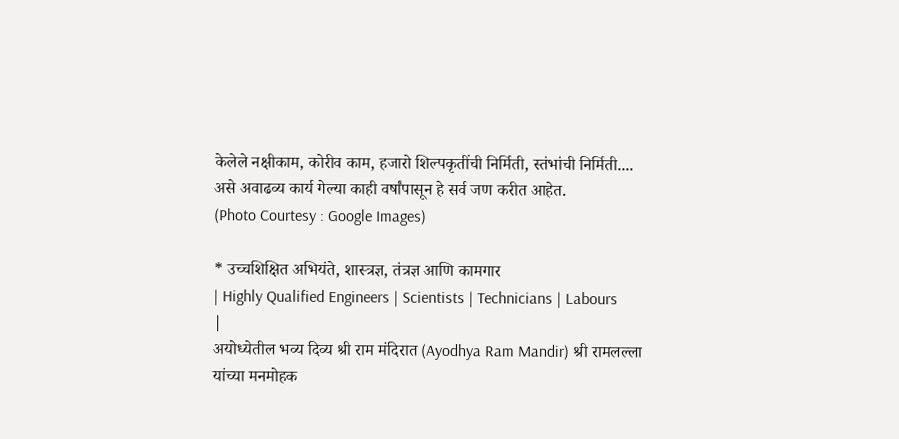केलेले नक्षीकाम, कोरीव काम, हजारो शिल्पकृतींची निर्मिती, स्तंभांची निर्मिती.... असे अवाढव्य कार्य गेल्या काही वर्षांपासून हे सर्व जण करीत आहेत.
(Photo Courtesy : Google Images)

* उच्चशिक्षित अभियंते, शास्त्रज्ञ, तंत्रज्ञ आणि कामगार
| Highly Qualified Engineers | Scientists | Technicians | Labours |
अयोध्येतील भव्य दिव्य श्री राम मंदिरात (Ayodhya Ram Mandir) श्री रामलल्ला यांच्या मनमोहक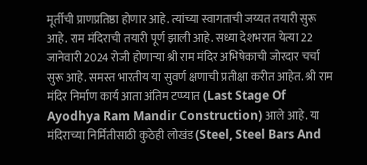मूर्तीची प्राणप्रतिष्ठा होणार आहे. त्यांच्या स्वागताची जय्यत तयारी सुरू आहे. राम मंदिराची तयारी पूर्ण झाली आहे. सध्या देशभरात येत्या 22 जानेवारी 2024 रोजी होणाऱ्या श्री राम मंदिर अभिषेकाची जोरदार चर्चा सुरू आहे. समस्त भारतीय या सुवर्ण क्षणाची प्रतीक्षा करीत आहेत. श्री राम मंदिर निर्माण कार्य आता अंतिम टप्प्यात (Last Stage Of Ayodhya Ram Mandir Construction) आले आहे. या मंदिराच्या निर्मितीसाठी कुठेही लोखंड (Steel, Steel Bars And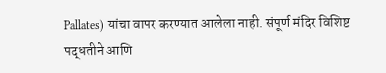Pallates) यांचा वापर करण्यात आलेला नाही. संपूर्ण मंदिर विशिष्ट पद्धतीने आणि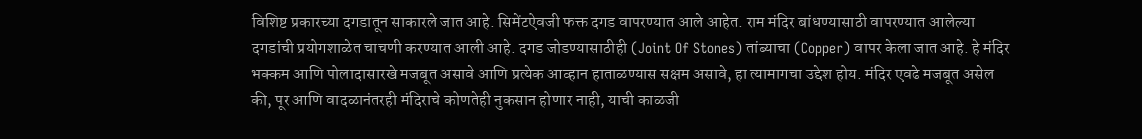विशिष्ट प्रकारच्या दगडातून साकारले जात आहे. सिमेंटऐवजी फक्त दगड वापरण्यात आले आहेत. राम मंदिर बांधण्यासाठी वापरण्यात आलेल्या दगडांची प्रयोगशाळेत चाचणी करण्यात आली आहे. दगड जोडण्यासाठीही (Joint Of Stones) तांब्याचा (Copper) वापर केला जात आहे. हे मंदिर भक्कम आणि पोलादासारखे मजबूत असावे आणि प्रत्येक आव्हान हाताळण्यास सक्षम असावे, हा त्यामागचा उद्देश होय. मंदिर एवढे मजबूत असेल की, पूर आणि वादळानंतरही मंदिराचे कोणतेही नुकसान होणार नाही, याची काळजी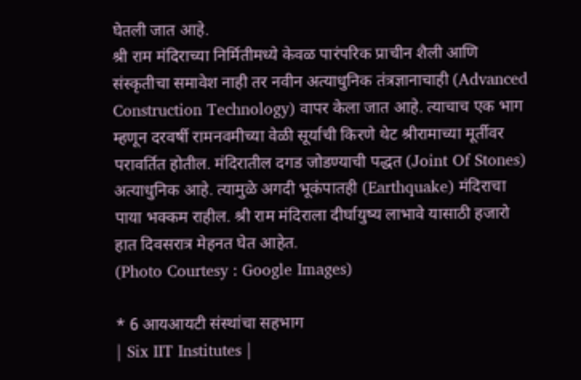घेतली जात आहे.
श्री राम मंदिराच्या निर्मितीमध्ये केवळ पारंपरिक प्राचीन शैली आणि संस्कृतीचा समावेश नाही तर नवीन अत्याधुनिक तंत्रज्ञानाचाही (Advanced Construction Technology) वापर केला जात आहे. त्याचाच एक भाग म्हणून दरवर्षी रामनवमीच्या वेळी सूर्याची किरणे थेट श्रीरामाच्या मूर्तीवर परावर्तित होतील. मंदिरातील दगड जोडण्याची पद्धत (Joint Of Stones) अत्याधुनिक आहे. त्यामुळे अगदी भूकंपातही (Earthquake) मंदिराचा पाया भक्कम राहील. श्री राम मंदिराला दीर्घायुष्य लाभावे यासाठी हजारो हात दिवसरात्र मेहनत घेत आहेत.
(Photo Courtesy : Google Images)

* 6 आयआयटी संस्थांचा सहभाग
| Six IIT Institutes |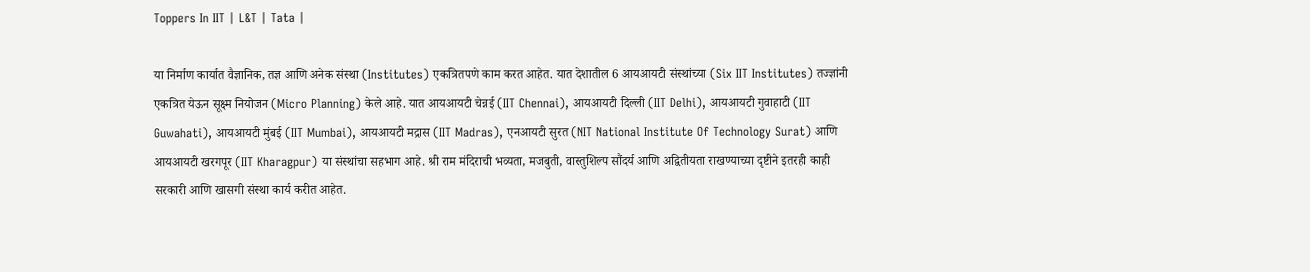Toppers In IIT | L&T | Tata |

या निर्माण कार्यात वैज्ञानिक, तज्ञ आणि अनेक संस्था (Institutes) एकत्रितपणे काम करत आहेत. यात देशातील 6 आयआयटी संस्थांच्या (Six IIT Institutes) तज्ज्ञांनी एकत्रित येऊन सूक्ष्म नियोजन (Micro Planning) केले आहे. यात आयआयटी चेन्नई (IIT Chennai), आयआयटी दिल्ली (IIT Delhi), आयआयटी गुवाहाटी (IIT Guwahati), आयआयटी मुंबई (IIT Mumbai), आयआयटी मद्रास (IIT Madras), एनआयटी सुरत (NIT National Institute Of Technology Surat) आणि आयआयटी खरगपूर (IIT Kharagpur) या संस्थांचा सहभाग आहे. श्री राम मंदिराची भव्यता, मजबुती, वास्तुशिल्प सौंदर्य आणि अद्वितीयता राखण्याच्या दृष्टीने इतरही काही सरकारी आणि खासगी संस्था कार्य करीत आहेत.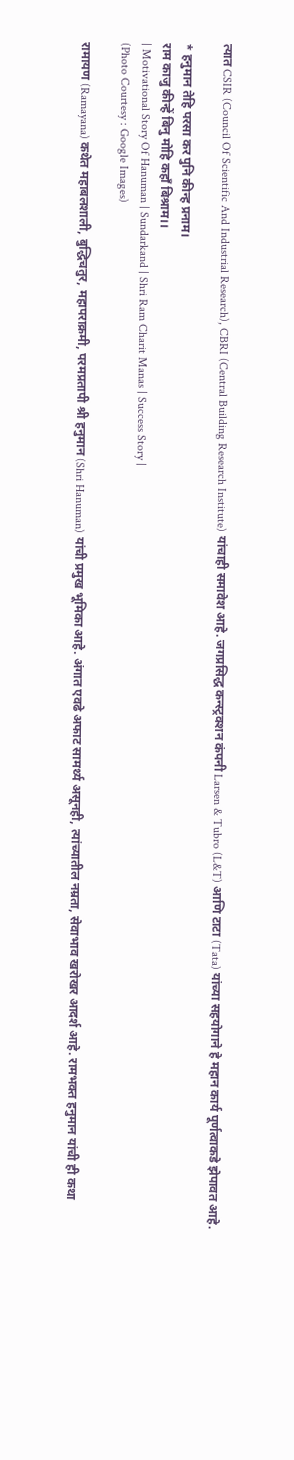त्यात CSIR (Council Of Scientific And Industrial Research), CBRI (Central Building Research Institute) यांचाही समावेश आहे. जगप्रसिद्ध कन्स्ट्रक्शन कंपनी Larsen & Tubro (L&T) आणि टाटा (Tata) यांच्या सहयोगाने हे महान कार्य पूर्णत्वाकडे झेपावत आहे.

* हनुमान तेहि परसा कर पुनि कीन्ह प्रनाम।
राम काजु कीन्हें बिनु मोहि कहाँ बिश्राम।।
| Motivational Story Of Hanuman | Sundarkand | Shri Ram Charit Manas | Success Story |
(Photo Courtesy : Google Images)

रामायण (Ramayana) कथेत महाबलशाली, बुद्धिचतुर, महापराक्रमी, परमप्रतापी श्री हनुमान (Shri Hanuman) यांची प्रमुख भूमिका आहे. अंगात एवढे अफाट सामर्थ्य असूनही, त्यांच्यातील नम्रता, सेवाभाव खरोखर आदर्श आहे. रामभक्त हनुमान यांची ही कथा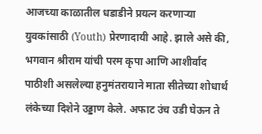आजच्या काळातील धडाडीने प्रयत्न करणाऱ्या युवकांसाठी (Youth) प्रेरणादायी आहे. झाले असे की, भगवान श्रीराम यांची परम कृपा आणि आशीर्वाद पाठीशी असलेल्या हनुमंतरायाने माता सीतेच्या शोधार्थ लंकेच्या दिशेने उड्डाण केले. अफाट उंच उडी घेऊन ते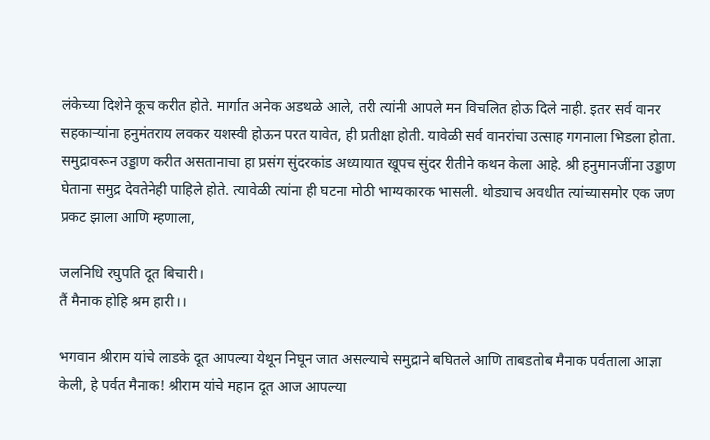लंकेच्या दिशेने कूच करीत होते. मार्गात अनेक अडथळे आले, तरी त्यांनी आपले मन विचलित होऊ दिले नाही. इतर सर्व वानर सहकाऱ्यांना हनुमंतराय लवकर यशस्वी होऊन परत यावेत, ही प्रतीक्षा होती. यावेळी सर्व वानरांचा उत्साह गगनाला भिडला होता. समुद्रावरून उड्डाण करीत असतानाचा हा प्रसंग सुंदरकांड अध्यायात खूपच सुंदर रीतीने कथन केला आहे. श्री हनुमानजींना उड्डाण घेताना समुद्र देवतेनेही पाहिले होते. त्यावेळी त्यांना ही घटना मोठी भाग्यकारक भासली. थोड्याच अवधीत त्यांच्यासमोर एक जण प्रकट झाला आणि म्हणाला,

जलनिधि रघुपति दूत बिचारी।
तैं मैनाक होहि श्रम हारी।।

भगवान श्रीराम यांचे लाडके दूत आपल्या येथून निघून जात असल्याचे समुद्राने बघितले आणि ताबडतोब मैनाक पर्वताला आज्ञा केली, हे पर्वत मैनाक! श्रीराम यांचे महान दूत आज आपल्या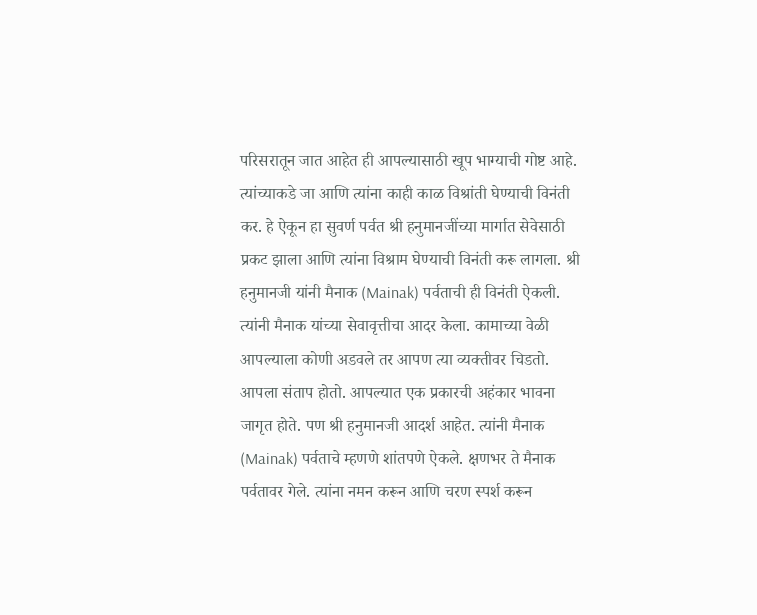परिसरातून जात आहेत ही आपल्यासाठी खूप भाग्याची गोष्ट आहे. त्यांच्याकडे जा आणि त्यांना काही काळ विश्रांती घेण्याची विनंती कर. हे ऐकून हा सुवर्ण पर्वत श्री हनुमानजींच्या मार्गात सेवेसाठी प्रकट झाला आणि त्यांना विश्राम घेण्याची विनंती करू लागला. श्री हनुमानजी यांनी मैनाक (Mainak) पर्वताची ही विनंती ऐकली. त्यांनी मैनाक यांच्या सेवावृत्तीचा आदर केला. कामाच्या वेळी आपल्याला कोणी अडवले तर आपण त्या व्यक्तीवर चिडतो. आपला संताप होतो. आपल्यात एक प्रकारची अहंकार भावना जागृत होते. पण श्री हनुमानजी आदर्श आहेत. त्यांनी मैनाक (Mainak) पर्वताचे म्हणणे शांतपणे ऐकले. क्षणभर ते मैनाक पर्वतावर गेले. त्यांना नमन करून आणि चरण स्पर्श करून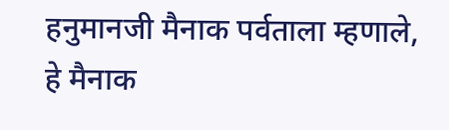हनुमानजी मैनाक पर्वताला म्हणाले, हे मैनाक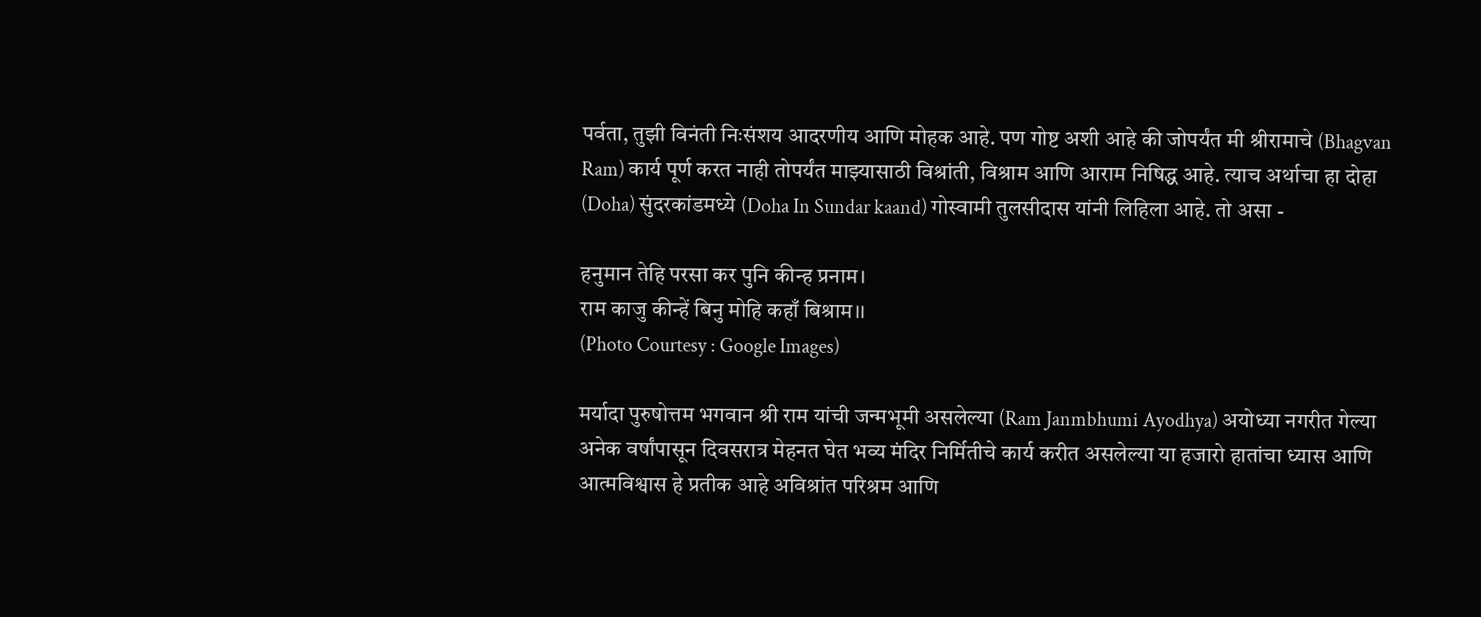पर्वता, तुझी विनंती निःसंशय आदरणीय आणि मोहक आहे. पण गोष्ट अशी आहे की जोपर्यंत मी श्रीरामाचे (Bhagvan Ram) कार्य पूर्ण करत नाही तोपर्यंत माझ्यासाठी विश्रांती, विश्राम आणि आराम निषिद्ध आहे. त्याच अर्थाचा हा दोहा (Doha) सुंदरकांडमध्ये (Doha In Sundar kaand) गोस्वामी तुलसीदास यांनी लिहिला आहे. तो असा -

हनुमान तेहि परसा कर पुनि कीन्ह प्रनाम।
राम काजु कीन्हें बिनु मोहि कहाँ बिश्राम।।
(Photo Courtesy : Google Images)

मर्यादा पुरुषोत्तम भगवान श्री राम यांची जन्मभूमी असलेल्या (Ram Janmbhumi Ayodhya) अयोध्या नगरीत गेल्या अनेक वर्षांपासून दिवसरात्र मेहनत घेत भव्य मंदिर निर्मितीचे कार्य करीत असलेल्या या हजारो हातांचा ध्यास आणि आत्मविश्वास हे प्रतीक आहे अविश्रांत परिश्रम आणि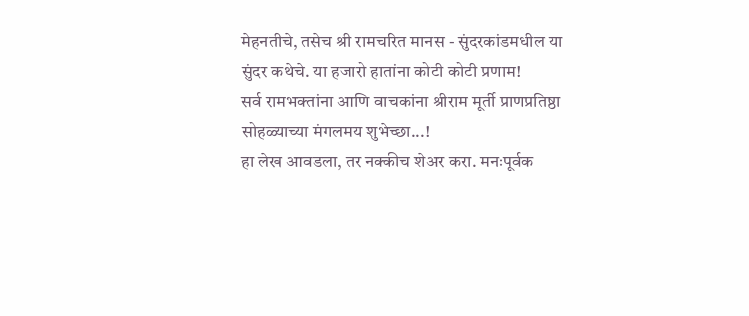मेहनतीचे, तसेच श्री रामचरित मानस - सुंदरकांडमधील या सुंदर कथेचे. या हजारो हातांना कोटी कोटी प्रणाम!
सर्व रामभक्तांना आणि वाचकांना श्रीराम मूर्ती प्राणप्रतिष्ठा सोहळ्याच्या मंगलमय शुभेच्छा...!
हा लेख आवडला, तर नक्कीच शेअर करा. मनःपूर्वक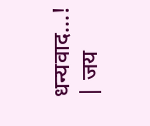धन्यवाद...!
| जय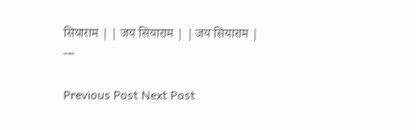सियाराम | | जय सियाराम | | जय सियाराम |
---

Previous Post Next Post